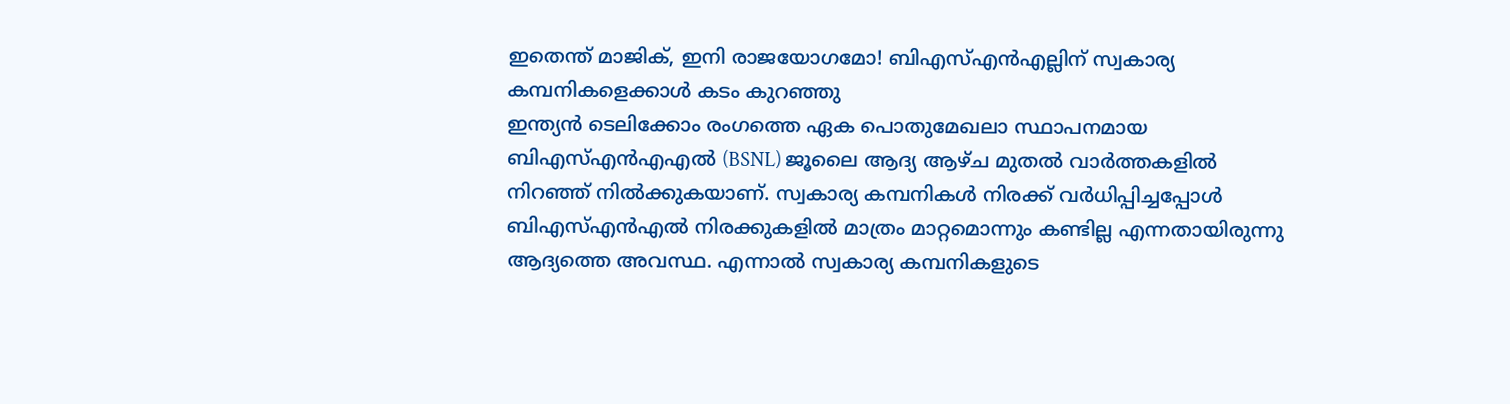ഇതെന്ത് മാജിക്, ഇനി രാജയോഗമോ! ബിഎസ്എൻഎല്ലിന് സ്വകാര്യ കമ്പനികളെക്കാൾ കടം കുറഞ്ഞു
ഇന്ത്യൻ ടെലിക്കോം രംഗത്തെ ഏക പൊതുമേഖലാ സ്ഥാപനമായ ബിഎസ്എൻഎഎൽ (BSNL) ജൂലൈ ആദ്യ ആഴ്ച മുതൽ വാർത്തകളിൽ നിറഞ്ഞ് നിൽക്കുകയാണ്. സ്വകാര്യ കമ്പനികൾ നിരക്ക് വർധിപ്പിച്ചപ്പോൾ ബിഎസ്എൻഎൽ നിരക്കുകളിൽ മാത്രം മാറ്റമൊന്നും കണ്ടില്ല എന്നതായിരുന്നു ആദ്യത്തെ അവസ്ഥ. എന്നാൽ സ്വകാര്യ കമ്പനികളുടെ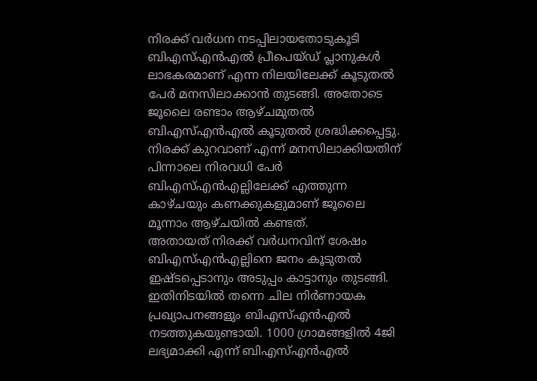നിരക്ക് വർധന നടപ്പിലായതോടുകൂടി ബിഎസ്എൻഎൽ പ്രീപെയ്ഡ് പ്ലാനുകൾ ലാഭകരമാണ് എന്ന നിലയിലേക്ക് കൂടുതൽ പേർ മനസിലാക്കാൻ തുടങ്ങി. അതോടെ ജൂലൈ രണ്ടാം ആഴ്ചമുതൽ ബിഎസ്എൻഎൽ കൂടുതൽ ശ്രദ്ധിക്കപ്പെട്ടു. നിരക്ക് കുറവാണ് എന്ന് മനസിലാക്കിയതിന് പിന്നാലെ നിരവധി പേർ ബിഎസ്എൻഎല്ലിലേക്ക് എത്തുന്ന കാഴ്ചയും കണക്കുകളുമാണ് ജൂലൈ മൂന്നാം ആഴ്ചയിൽ കണ്ടത്.
അതായത് നിരക്ക് വർധനവിന് ശേഷം ബിഎസ്എൻഎല്ലിനെ ജനം കൂടുതൽ ഇഷ്ടപ്പെടാനും അടുപ്പം കാട്ടാനും തുടങ്ങി. ഇതിനിടയിൽ തന്നെ ചില നിർണായക പ്രഖ്യാപനങ്ങളും ബിഎസ്എൻഎൽ നടത്തുകയുണ്ടായി. 1000 ഗ്രാമങ്ങളിൽ 4ജി ലഭ്യമാക്കി എന്ന് ബിഎസ്എൻഎൽ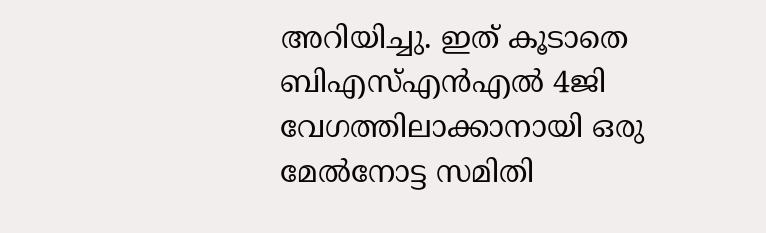അറിയിച്ചു. ഇത് കൂടാതെ ബിഎസ്എൻഎൽ 4ജി വേഗത്തിലാക്കാനായി ഒരു മേൽനോട്ട സമിതി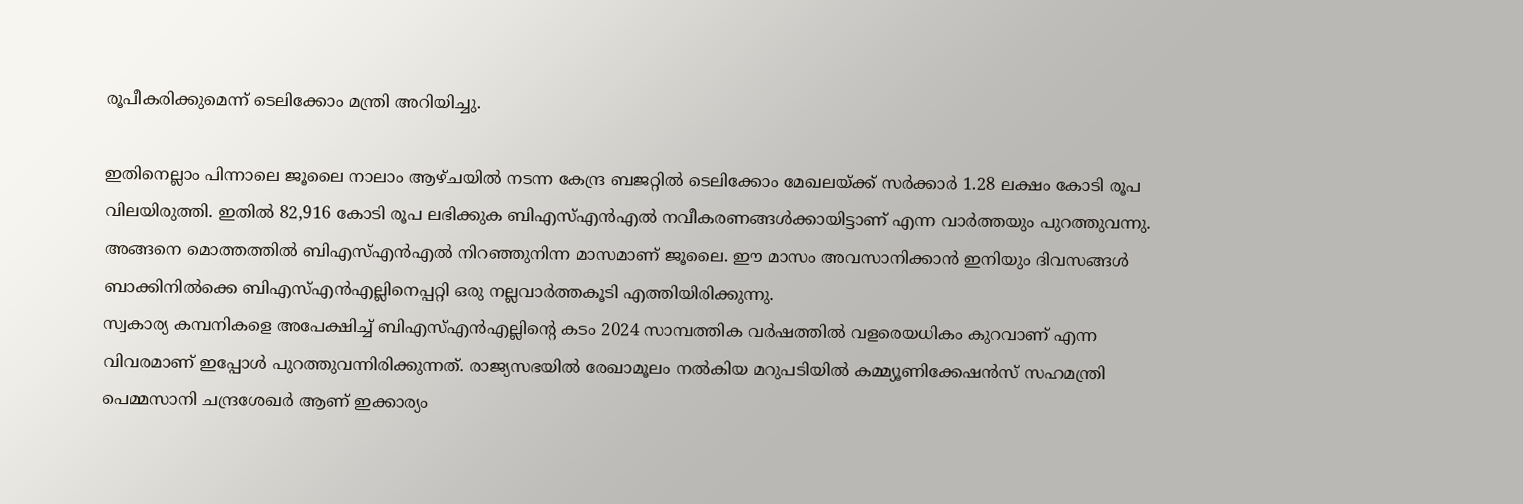രൂപീകരിക്കുമെന്ന് ടെലിക്കോം മന്ത്രി അറിയിച്ചു.

ഇതിനെല്ലാം പിന്നാലെ ജൂലൈ നാലാം ആഴ്ചയിൽ നടന്ന കേന്ദ്ര ബജറ്റിൽ ടെലിക്കോം മേഖലയ്ക്ക് സർക്കാർ 1.28 ലക്ഷം കോടി രൂപ വിലയിരുത്തി. ഇതിൽ 82,916 കോടി രൂപ ലഭിക്കുക ബിഎസ്എൻഎൽ നവീകരണങ്ങൾക്കായിട്ടാണ് എന്ന വാർത്തയും പുറത്തുവന്നു. അങ്ങനെ മൊത്തത്തിൽ ബിഎസ്എൻഎൽ നിറഞ്ഞുനിന്ന മാസമാണ് ജൂലൈ. ഈ മാസം അവസാനിക്കാൻ ഇനിയും ദിവസങ്ങൾ ബാക്കിനിൽക്കെ ബിഎസ്എൻഎല്ലിനെപ്പറ്റി ഒരു നല്ലവാർത്തകൂടി എത്തിയിരിക്കുന്നു.
സ്വകാര്യ കമ്പനികളെ അപേക്ഷിച്ച് ബിഎസ്എൻഎല്ലിന്റെ കടം 2024 സാമ്പത്തിക വർഷത്തിൽ വളരെയധികം കുറവാണ് എന്ന വിവരമാണ് ഇപ്പോൾ പുറത്തുവന്നിരിക്കുന്നത്. രാജ്യസഭയിൽ രേഖാമൂലം നൽകിയ മറുപടിയിൽ കമ്മ്യൂണിക്കേഷൻസ് സഹമന്ത്രി പെമ്മസാനി ചന്ദ്രശേഖർ ആണ് ഇക്കാര്യം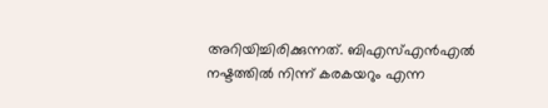അറിയിച്ചിരിക്കുന്നത്. ബിഎസ്എൻഎൽ നഷ്ടത്തിൽ നിന്ന് കരകയറും എന്ന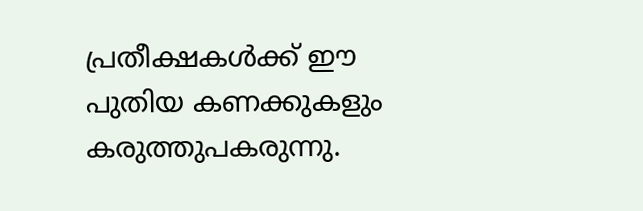പ്രതീക്ഷകൾക്ക് ഈ പുതിയ കണക്കുകളും കരുത്തുപകരുന്നു.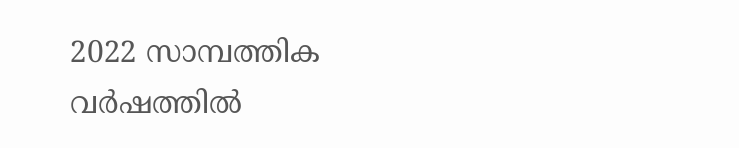2022 സാമ്പത്തിക വർഷത്തിൽ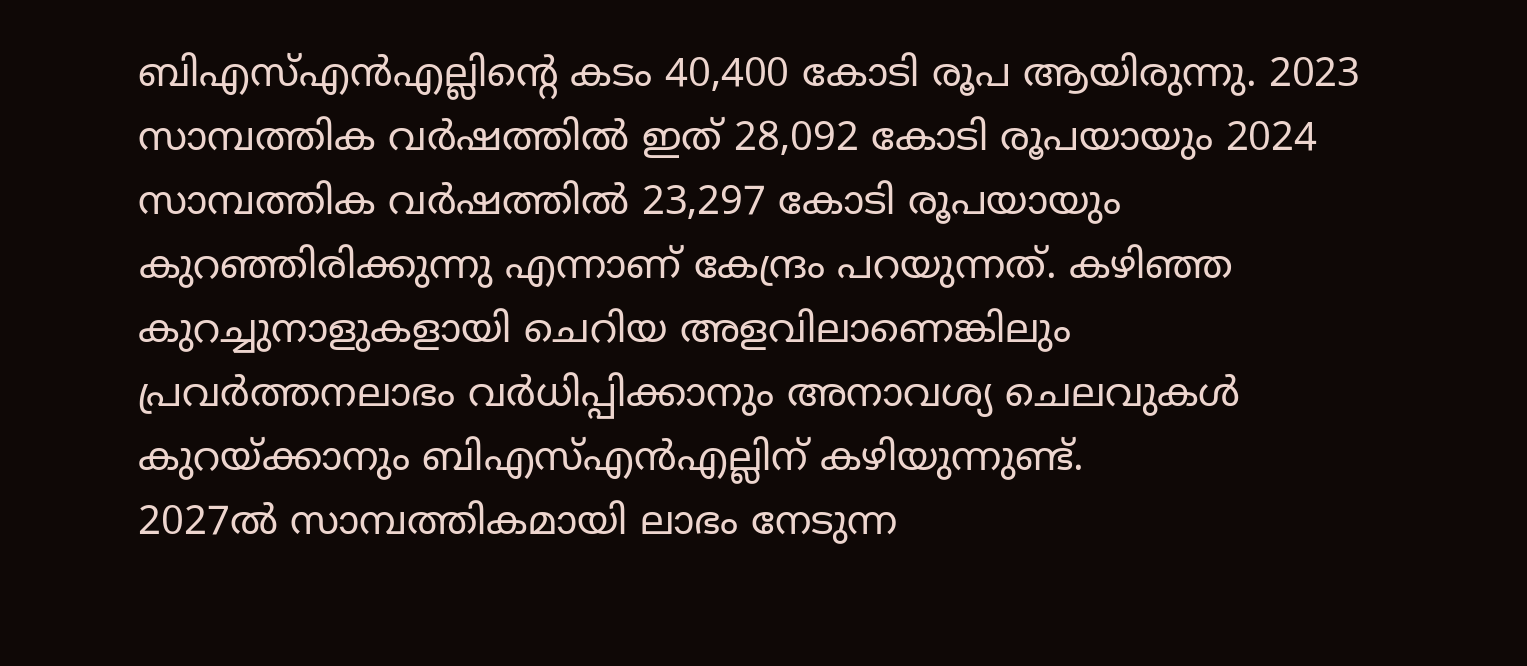ബിഎസ്എൻഎല്ലിന്റെ കടം 40,400 കോടി രൂപ ആയിരുന്നു. 2023 സാമ്പത്തിക വർഷത്തിൽ ഇത് 28,092 കോടി രൂപയായും 2024 സാമ്പത്തിക വർഷത്തിൽ 23,297 കോടി രൂപയായും കുറഞ്ഞിരിക്കുന്നു എന്നാണ് കേന്ദ്രം പറയുന്നത്. കഴിഞ്ഞ കുറച്ചുനാളുകളായി ചെറിയ അളവിലാണെങ്കിലും പ്രവർത്തനലാഭം വർധിപ്പിക്കാനും അനാവശ്യ ചെലവുകൾ കുറയ്ക്കാനും ബിഎസ്എൻഎല്ലിന് കഴിയുന്നുണ്ട്.
2027ൽ സാമ്പത്തികമായി ലാഭം നേടുന്ന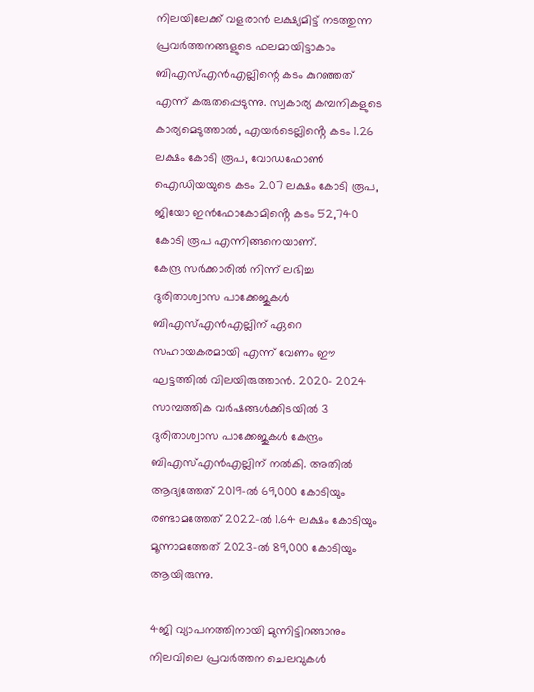നിലയിലേക്ക് വളരാൻ ലക്ഷ്യമിട്ട് നടത്തുന്ന പ്രവർത്തനങ്ങളുടെ ഫലമായിട്ടാകാം ബിഎസ്എൻഎല്ലിന്റെ കടം കുറഞ്ഞത് എന്ന് കരുതപ്പെടുന്നു. സ്വകാര്യ കമ്പനികളുടെ കാര്യമെടുത്താൽ, എയർടെല്ലിൻ്റെ കടം 1.26 ലക്ഷം കോടി രൂപ, വോഡഫോൺ ഐഡിയയുടെ കടം 2.07 ലക്ഷം കോടി രൂപ, ജിയോ ഇൻഫോകോമിൻ്റെ കടം 52,740 കോടി രൂപ എന്നിങ്ങനെയാണ്.
കേന്ദ്ര സർക്കാരിൽ നിന്ന് ലഭിച്ച ദുരിതാശ്വാസ പാക്കേജുകൾ ബിഎസ്എൻഎല്ലിന് ഏറെ സഹായകരമായി എന്ന് വേണം ഈ ഘട്ടത്തിൽ വിലയിരുത്താൻ. 2020- 2024 സാമ്പത്തിക വർഷങ്ങൾക്കിടയിൽ 3 ദുരിതാശ്വാസ പാക്കേജുകൾ കേന്ദ്രം ബിഎസ്എൻഎല്ലിന് നൽകി. അതിൽ ആദ്യത്തേത് 2019-ൽ 69,000 കോടിയും രണ്ടാമത്തേത് 2022-ൽ 1.64 ലക്ഷം കോടിയും മൂന്നാമത്തേത് 2023-ൽ 89,000 കോടിയും ആയിരുന്നു.

4ജി വ്യാപനത്തിനായി മുന്നിട്ടിറങ്ങാനും നിലവിലെ പ്രവർത്തന ചെലവുകൾ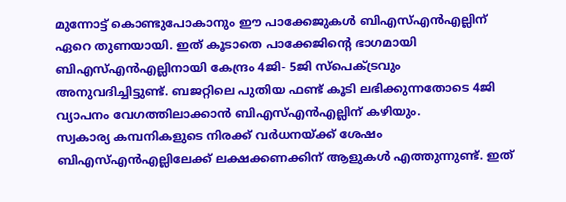മുന്നോട്ട് കൊണ്ടുപോകാനും ഈ പാക്കേജുകൾ ബിഎസ്എൻഎല്ലിന് ഏറെ തുണയായി. ഇത് കൂടാതെ പാക്കേജിന്റെ ഭാഗമായി ബിഎസ്എൻഎല്ലിനായി കേന്ദ്രം 4ജി- 5ജി സ്പെക്ട്രവും അനുവദിച്ചിട്ടുണ്ട്. ബജറ്റിലെ പുതിയ ഫണ്ട് കൂടി ലഭിക്കുന്നതോടെ 4ജി വ്യാപനം വേഗത്തിലാക്കാൻ ബിഎസ്എൻഎല്ലിന് കഴിയും.
സ്വകാര്യ കമ്പനികളുടെ നിരക്ക് വർധനയ്ക്ക് ശേഷം ബിഎസ്എൻഎല്ലിലേക്ക് ലക്ഷക്കണക്കിന് ആളുകൾ എത്തുന്നുണ്ട്. ഇത്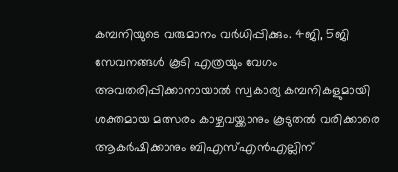കമ്പനിയുടെ വരുമാനം വർധിപ്പിക്കും. 4ജി, 5ജി സേവനങ്ങൾ കൂടി എത്രയും വേഗം അവതരിപ്പിക്കാനായാൽ സ്വകാര്യ കമ്പനികളുമായി ശക്തമായ മത്സരം കാഴ്ചവയ്ക്കാനും കൂടുതൽ വരിക്കാരെ ആകർഷിക്കാനും ബിഎസ്എൻഎല്ലിന്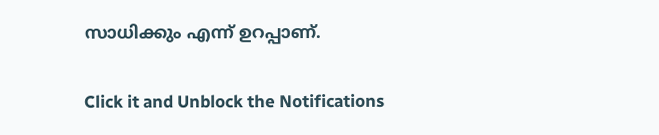സാധിക്കും എന്ന് ഉറപ്പാണ്.


Click it and Unblock the Notifications